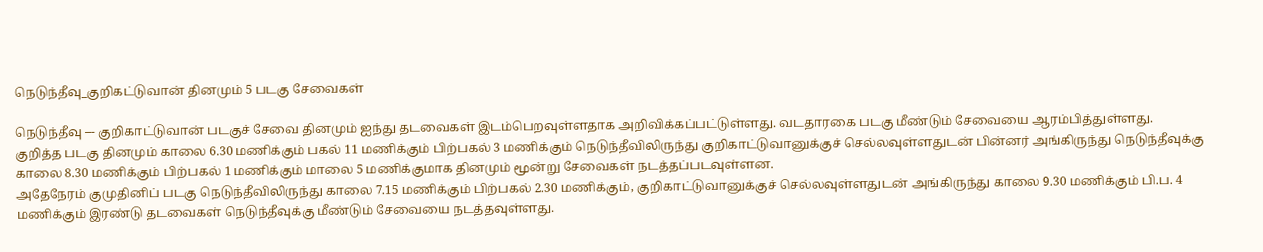நெடுந்தீவு_குறிகட்டுவான் தினமும் 5 படகு சேவைகள்

நெடுந்தீவு –- குறிகாட்டுவான் படகுச் சேவை தினமும் ஐந்து தடவைகள் இடம்பெறவுள்ளதாக அறிவிக்கப்பட்டுள்ளது. வடதாரகை படகு மீண்டும் சேவையை ஆரம்பித்துள்ளது.
குறித்த படகு தினமும் காலை 6.30 மணிக்கும் பகல் 11 மணிக்கும் பிற்பகல் 3 மணிக்கும் நெடுந்தீவிலிருந்து குறிகாட்டுவானுக்குச் செல்லவுள்ளதுடன் பின்னர் அங்கிருந்து நெடுந்தீவுக்கு காலை 8.30 மணிக்கும் பிற்பகல் 1 மணிக்கும் மாலை 5 மணிக்குமாக தினமும் மூன்று சேவைகள் நடத்தப்படவுள்ளன.
அதேநேரம் குமுதினிப் படகு நெடுந்தீவிலிருந்து காலை 7.15 மணிக்கும் பிற்பகல் 2.30 மணிக்கும், குறிகாட்டுவானுக்குச் செல்லவுள்ளதுடன் அங்கிருந்து காலை 9.30 மணிக்கும் பி.ப. 4 மணிக்கும் இரண்டு தடவைகள் நெடுந்தீவுக்கு மீண்டும் சேவையை நடத்தவுள்ளது.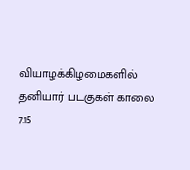வியாழக்கிழமைகளில் தனியார் படகுகள் காலை 7.15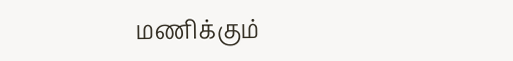மணிக்கும்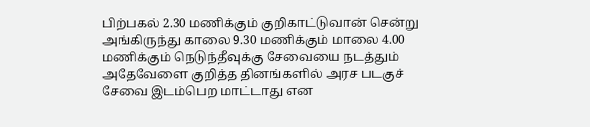பிற்பகல் 2.30 மணிக்கும் குறிகாட்டுவான் சென்று அங்கிருந்து காலை 9.30 மணிக்கும் மாலை 4.00 மணிக்கும் நெடுந்தீவுக்கு சேவையை நடத்தும் அதேவேளை குறித்த தினங்களில் அரச படகுச் சேவை இடம்பெற மாட்டாது என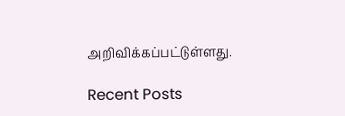அறிவிக்கப்பட்டுள்ளது.

Recent Posts